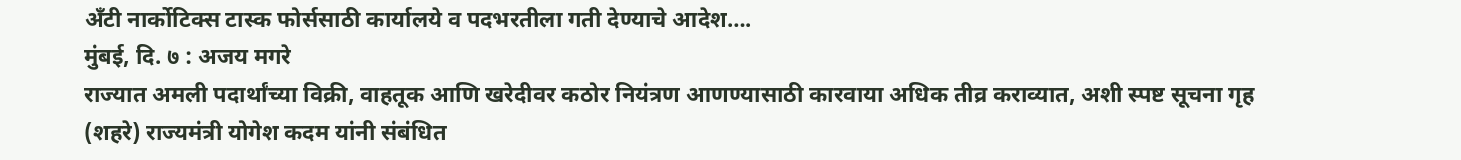अँटी नार्कोटिक्स टास्क फोर्ससाठी कार्यालये व पदभरतीला गती देण्याचे आदेश….
मुंबई, दि. ७ : अजय मगरे
राज्यात अमली पदार्थांच्या विक्री, वाहतूक आणि खरेदीवर कठोर नियंत्रण आणण्यासाठी कारवाया अधिक तीव्र कराव्यात, अशी स्पष्ट सूचना गृह (शहरे) राज्यमंत्री योगेश कदम यांनी संबंधित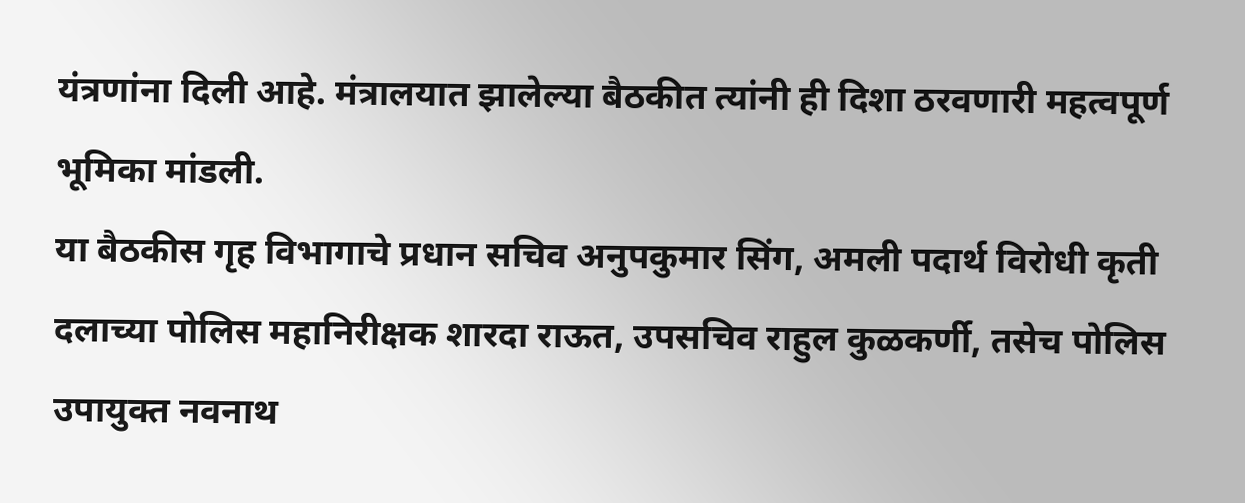यंत्रणांना दिली आहे. मंत्रालयात झालेल्या बैठकीत त्यांनी ही दिशा ठरवणारी महत्वपूर्ण भूमिका मांडली.
या बैठकीस गृह विभागाचे प्रधान सचिव अनुपकुमार सिंग, अमली पदार्थ विरोधी कृती दलाच्या पोलिस महानिरीक्षक शारदा राऊत, उपसचिव राहुल कुळकर्णी, तसेच पोलिस उपायुक्त नवनाथ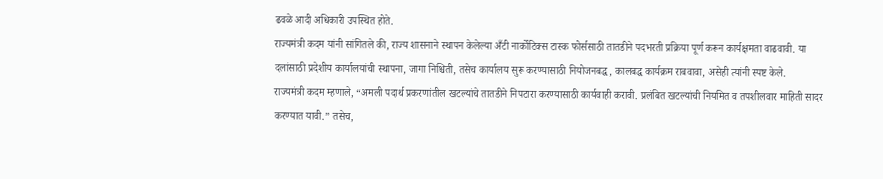ढवळे आदी अधिकारी उपस्थित होते.
राज्यमंत्री कदम यांनी सांगितले की, राज्य शासनाने स्थापन केलेल्या अँटी नार्कोटिक्स टास्क फोर्ससाठी तातडीने पदभरती प्रक्रिया पूर्ण करून कार्यक्षमता वाढवावी. या दलांसाठी प्रदेशीय कार्यालयांची स्थापना, जागा निश्चिती, तसेच कार्यालय सुरू करण्यासाठी नियोजनबद्ध, कालबद्ध कार्यक्रम राबवावा, असेही त्यांनी स्पष्ट केले.
राज्यमंत्री कदम म्हणाले, “अमली पदार्थ प्रकरणांतील खटल्यांचे तातडीने निपटारा करण्यासाठी कार्यवाही करावी. प्रलंबित खटल्यांची नियमित व तपशीलवार माहिती सादर करण्यात यावी.” तसेच,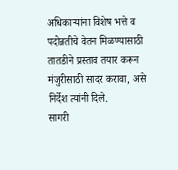अधिकाऱ्यांना विशेष भत्ते व पदोन्नतीचे वेतन मिळण्यासाठी तातडीने प्रस्ताव तयार करून मंजुरीसाठी सादर करावा, असे निर्देश त्यांनी दिले.
सागरी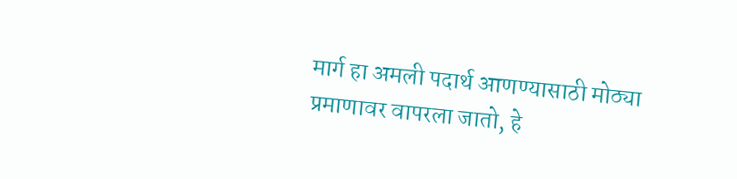मार्ग हा अमली पदार्थ आणण्यासाठी मोठ्या प्रमाणावर वापरला जातो, हे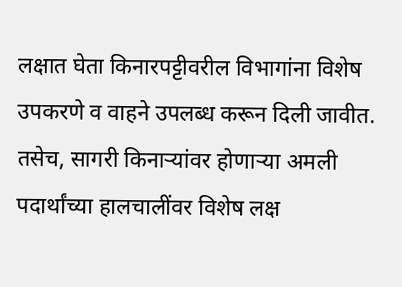लक्षात घेता किनारपट्टीवरील विभागांना विशेष उपकरणे व वाहने उपलब्ध करून दिली जावीत. तसेच, सागरी किनाऱ्यांवर होणाऱ्या अमली पदार्थांच्या हालचालींवर विशेष लक्ष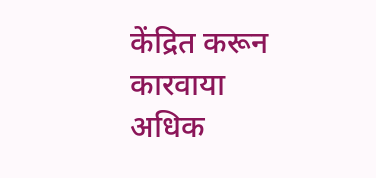केंद्रित करून कारवाया अधिक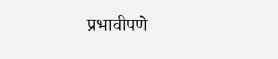प्रभावीपणे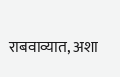राबवाव्यात, अशा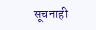सूचनाही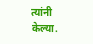त्यांनी केल्या.